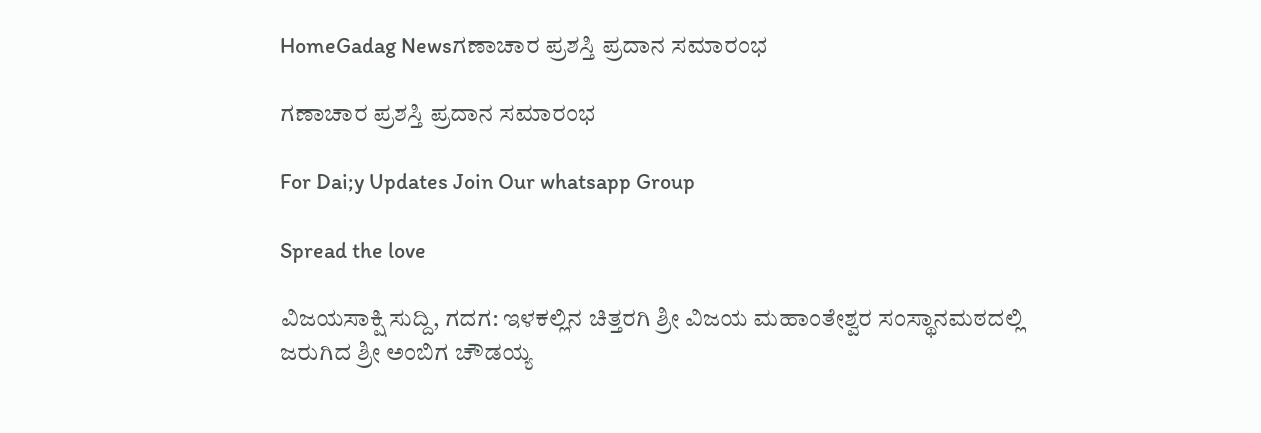HomeGadag Newsಗಣಾಚಾರ ಪ್ರಶಸ್ತಿ ಪ್ರದಾನ ಸಮಾರಂಭ

ಗಣಾಚಾರ ಪ್ರಶಸ್ತಿ ಪ್ರದಾನ ಸಮಾರಂಭ

For Dai;y Updates Join Our whatsapp Group

Spread the love

ವಿಜಯಸಾಕ್ಷಿ ಸುದ್ದಿ, ಗದಗ: ಇಳಕಲ್ಲಿನ ಚಿತ್ತರಗಿ ಶ್ರೀ ವಿಜಯ ಮಹಾಂತೇಶ್ವರ ಸಂಸ್ಥಾನಮಠದಲ್ಲಿ ಜರುಗಿದ ಶ್ರೀ ಅಂಬಿಗ ಚೌಡಯ್ಯ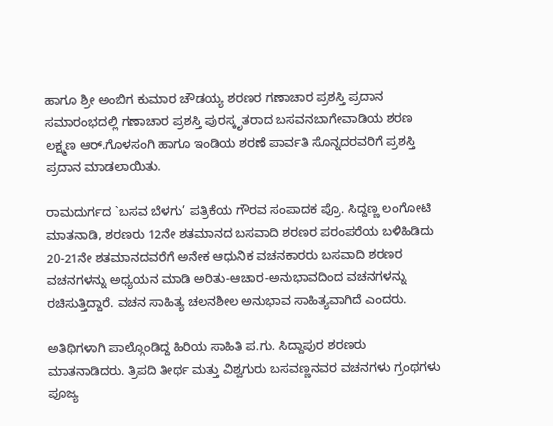ಹಾಗೂ ಶ್ರೀ ಅಂಬಿಗ ಕುಮಾರ ಚೌಡಯ್ಯ ಶರಣರ ಗಣಾಚಾರ ಪ್ರಶಸ್ತಿ ಪ್ರದಾನ ಸಮಾರಂಭದಲ್ಲಿ ಗಣಾಚಾರ ಪ್ರಶಸ್ತಿ ಪುರಸ್ಕೃತರಾದ ಬಸವನಬಾಗೇವಾಡಿಯ ಶರಣ ಲಕ್ಷ್ಮಣ ಆರ್.ಗೊಳಸಂಗಿ ಹಾಗೂ ಇಂಡಿಯ ಶರಣೆ ಪಾರ್ವತಿ ಸೊನ್ನದರವರಿಗೆ ಪ್ರಶಸ್ತಿ ಪ್ರದಾನ ಮಾಡಲಾಯಿತು.

ರಾಮದುರ್ಗದ `ಬಸವ ಬೆಳಗು’ ಪತ್ರಿಕೆಯ ಗೌರವ ಸಂಪಾದಕ ಪ್ರೊ. ಸಿದ್ದಣ್ಣ ಲಂಗೋಟಿ ಮಾತನಾಡಿ, ಶರಣರು 12ನೇ ಶತಮಾನದ ಬಸವಾದಿ ಶರಣರ ಪರಂಪರೆಯ ಬಳಿಹಿಡಿದು 20-21ನೇ ಶತಮಾನದವರೆಗೆ ಅನೇಕ ಆಧುನಿಕ ವಚನಕಾರರು ಬಸವಾದಿ ಶರಣರ ವಚನಗಳನ್ನು ಅಧ್ಯಯನ ಮಾಡಿ ಅರಿತು-ಆಚಾರ-ಅನುಭಾವದಿಂದ ವಚನಗಳನ್ನು ರಚಿಸುತ್ತಿದ್ದಾರೆ. ವಚನ ಸಾಹಿತ್ಯ ಚಲನಶೀಲ ಅನುಭಾವ ಸಾಹಿತ್ಯವಾಗಿದೆ ಎಂದರು.

ಅತಿಥಿಗಳಾಗಿ ಪಾಲ್ಗೊಂಡಿದ್ದ ಹಿರಿಯ ಸಾಹಿತಿ ಪ.ಗು. ಸಿದ್ದಾಪುರ ಶರಣರು ಮಾತನಾಡಿದರು. ತ್ರಿಪದಿ ತೀರ್ಥ ಮತ್ತು ವಿಶ್ವಗುರು ಬಸವಣ್ಣನವರ ವಚನಗಳು ಗ್ರಂಥಗಳು ಪೂಜ್ಯ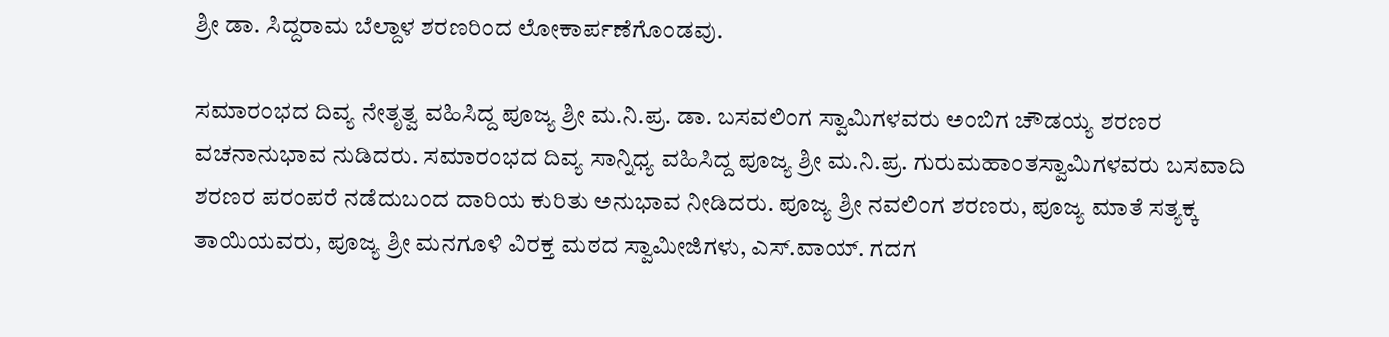ಶ್ರೀ ಡಾ. ಸಿದ್ದರಾಮ ಬೆಲ್ದಾಳ ಶರಣರಿಂದ ಲೋಕಾರ್ಪಣೆಗೊಂಡವು.

ಸಮಾರಂಭದ ದಿವ್ಯ ನೇತೃತ್ವ ವಹಿಸಿದ್ದ ಪೂಜ್ಯ ಶ್ರೀ ಮ.ನಿ.ಪ್ರ. ಡಾ. ಬಸವಲಿಂಗ ಸ್ವಾಮಿಗಳವರು ಅಂಬಿಗ ಚೌಡಯ್ಯ ಶರಣರ ವಚನಾನುಭಾವ ನುಡಿದರು. ಸಮಾರಂಭದ ದಿವ್ಯ ಸಾನ್ನಿಧ್ಯ ವಹಿಸಿದ್ದ ಪೂಜ್ಯ ಶ್ರೀ ಮ.ನಿ.ಪ್ರ. ಗುರುಮಹಾಂತಸ್ವಾಮಿಗಳವರು ಬಸವಾದಿ ಶರಣರ ಪರಂಪರೆ ನಡೆದುಬಂದ ದಾರಿಯ ಕುರಿತು ಅನುಭಾವ ನೀಡಿದರು. ಪೂಜ್ಯ ಶ್ರೀ ನವಲಿಂಗ ಶರಣರು, ಪೂಜ್ಯ ಮಾತೆ ಸತ್ಯಕ್ಕ ತಾಯಿಯವರು, ಪೂಜ್ಯ ಶ್ರೀ ಮನಗೂಳಿ ವಿರಕ್ತ ಮಠದ ಸ್ವಾಮೀಜಿಗಳು, ಎಸ್.ವಾಯ್. ಗದಗ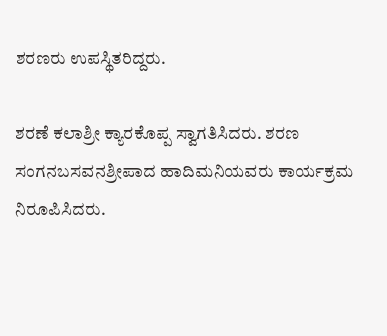ಶರಣರು ಉಪಸ್ಥಿತರಿದ್ದರು.

ಶರಣೆ ಕಲಾಶ್ರೀ ಕ್ಯಾರಕೊಪ್ಪ ಸ್ವಾಗತಿಸಿದರು. ಶರಣ ಸಂಗನಬಸವನಶ್ರೀಪಾದ ಹಾದಿಮನಿಯವರು ಕಾರ್ಯಕ್ರಮ ನಿರೂಪಿಸಿದರು.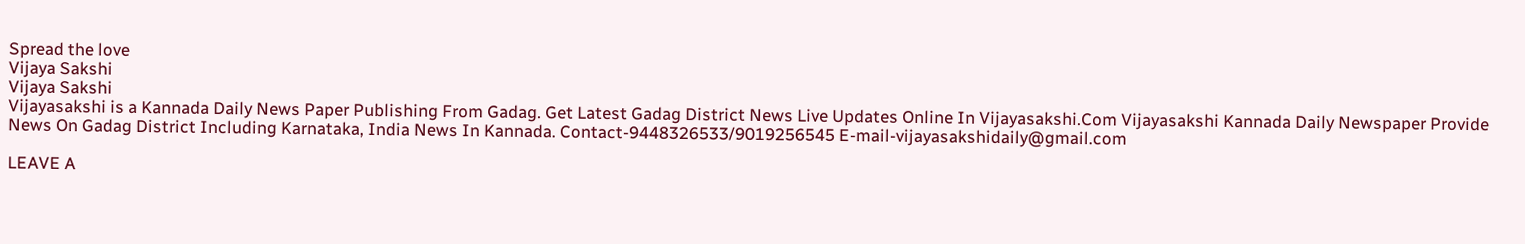Spread the love
Vijaya Sakshi
Vijaya Sakshi
Vijayasakshi is a Kannada Daily News Paper Publishing From Gadag. Get Latest Gadag District News Live Updates Online In Vijayasakshi.Com Vijayasakshi Kannada Daily Newspaper Provide News On Gadag District Including Karnataka, India News In Kannada. Contact-9448326533/9019256545 E-mail-vijayasakshidaily@gmail.com

LEAVE A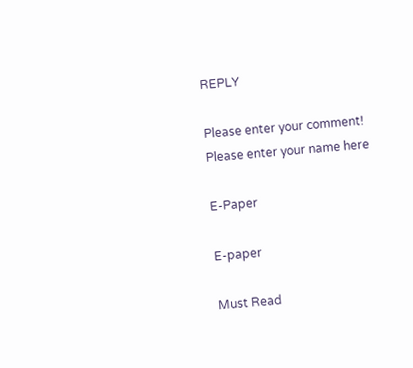REPLY

Please enter your comment!
Please enter your name here

E-Paper

E-paper

Must Read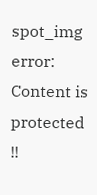spot_img
error: Content is protected !!